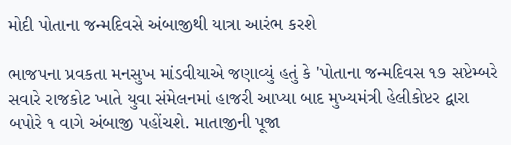મોદી પોતાના જન્મદિવસે અંબાજીથી યાત્રા આરંભ કરશે

ભાજપના પ્રવકતા મનસુખ માંડવીયાએ જણાવ્યું હતું કે 'પોતાના જન્મદિવસ ૧૭ સપ્ટેમ્બરે સવારે રાજકોટ ખાતે યુવા સંમેલનમાં હાજરી આપ્યા બાદ મુખ્યમંત્રી હેલીકોપ્ટર દ્વારા બપોરે ૧ વાગે અંબાજી પહોંચશે. માતાજીની પૂજા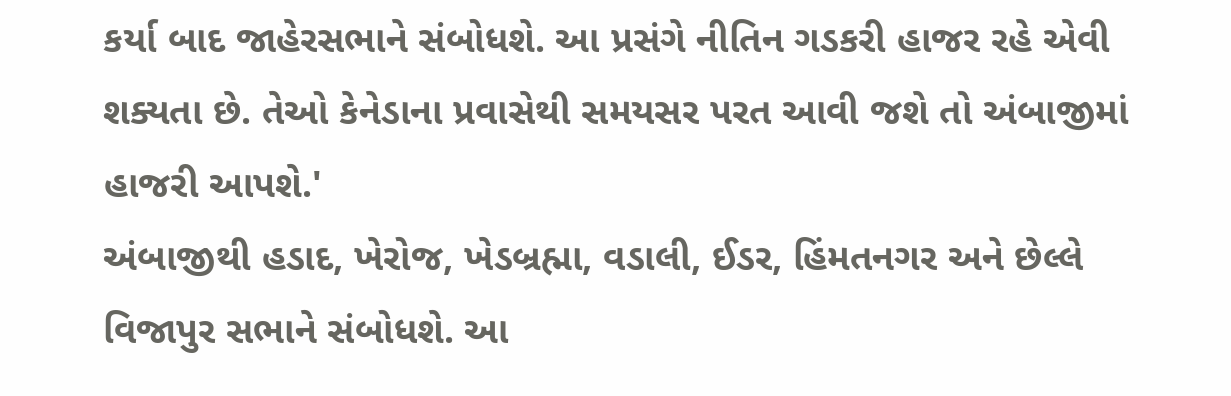કર્યા બાદ જાહેરસભાને સંબોધશે. આ પ્રસંગે નીતિન ગડકરી હાજર રહે એવી શક્યતા છે. તેઓ કેનેડાના પ્રવાસેથી સમયસર પરત આવી જશે તો અંબાજીમાં હાજરી આપશે.'
અંબાજીથી હડાદ, ખેરોજ, ખેડબ્રહ્મા, વડાલી, ઈડર, હિંમતનગર અને છેલ્લે વિજાપુર સભાને સંબોધશે. આ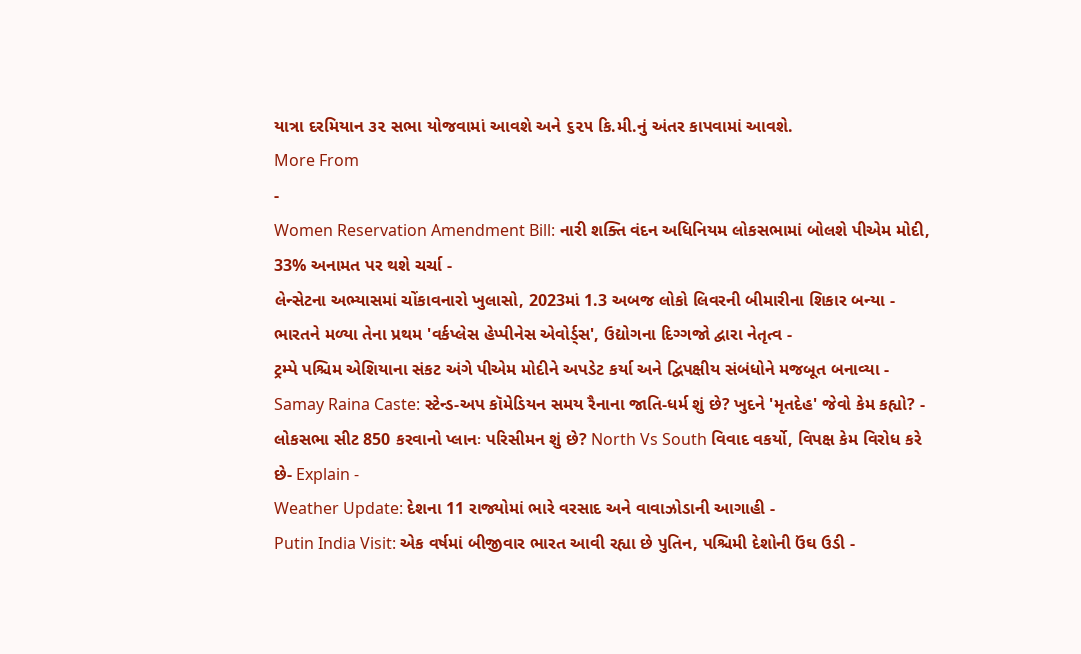યાત્રા દરમિયાન ૩૨ સભા યોજવામાં આવશે અને ૬૨૫ કિ.મી.નું અંતર કાપવામાં આવશે.
More From
-
Women Reservation Amendment Bill: નારી શક્તિ વંદન અધિનિયમ લોકસભામાં બોલશે પીએમ મોદી, 33% અનામત પર થશે ચર્ચા -
લેન્સેટના અભ્યાસમાં ચોંકાવનારો ખુલાસો, 2023માં 1.3 અબજ લોકો લિવરની બીમારીના શિકાર બન્યા -
ભારતને મળ્યા તેના પ્રથમ 'વર્કપ્લેસ હેપ્પીનેસ એવોર્ડ્સ', ઉદ્યોગના દિગ્ગજો દ્વારા નેતૃત્વ -
ટ્રમ્પે પશ્ચિમ એશિયાના સંકટ અંગે પીએમ મોદીને અપડેટ કર્યા અને દ્વિપક્ષીય સંબંધોને મજબૂત બનાવ્યા -
Samay Raina Caste: સ્ટેન્ડ-અપ કૉમેડિયન સમય રૈનાના જાતિ-ધર્મ શું છે? ખુદને 'મૃતદેહ' જેવો કેમ કહ્યો? -
લોકસભા સીટ 850 કરવાનો પ્લાનઃ પરિસીમન શું છે? North Vs South વિવાદ વકર્યો, વિપક્ષ કેમ વિરોધ કરે છે- Explain -
Weather Update: દેશના 11 રાજ્યોમાં ભારે વરસાદ અને વાવાઝોડાની આગાહી -
Putin India Visit: એક વર્ષમાં બીજીવાર ભારત આવી રહ્યા છે પુતિન, પશ્ચિમી દેશોની ઉંઘ ઉડી -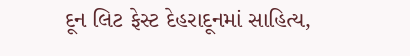દૂન લિટ ફેસ્ટ દેહરાદૂનમાં સાહિત્ય,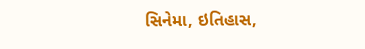સિનેમા, ઇતિહાસ,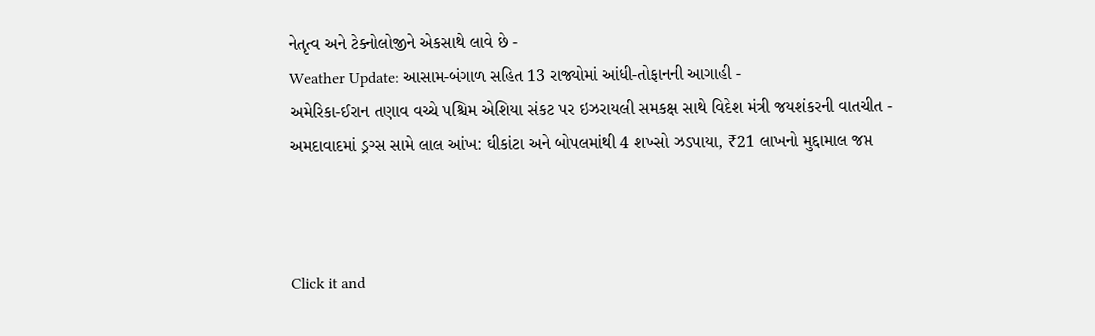નેતૃત્વ અને ટેક્નોલોજીને એકસાથે લાવે છે -
Weather Update: આસામ-બંગાળ સહિત 13 રાજ્યોમાં આંધી-તોફાનની આગાહી -
અમેરિકા-ઈરાન તણાવ વચ્ચે પશ્ચિમ એશિયા સંકટ પર ઇઝરાયલી સમકક્ષ સાથે વિદેશ મંત્રી જયશંકરની વાતચીત -
અમદાવાદમાં ડ્રગ્સ સામે લાલ આંખ: ઘીકાંટા અને બોપલમાંથી 4 શખ્સો ઝડપાયા, ₹21 લાખનો મુદ્દામાલ જપ્ત



Click it and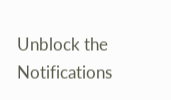Unblock the Notifications